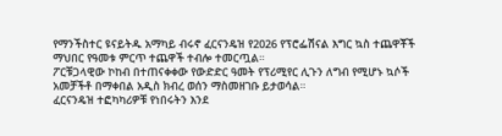የማንችስተር ዩናይትዱ አማካይ ብሩኖ ፈርናንዴዝ የ2026 የፕሮፌሽናል እግር ኳስ ተጨዋቾች ማህበር የዓመቱ ምርጥ ተጨዋች ተብሎ ተመርጧል።
ፖርቹጋላዊው ኮከብ በተጠናቀቀው የውድድር ዓመት የፕሪሚየር ሊጉን ለግብ የሚሆኑ ኳሶች አመቻችቶ በማቀበል አዲስ ክብረ ወሰን ማስመዘገቡ ይታወሳል።
ፈርናንዴዝ ተፎካካሪዎቹ የነበሩትን እንደ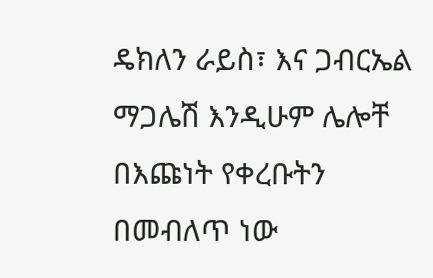ዴክለን ራይስ፣ እና ጋብርኤል ማጋሌሽ እንዲሁም ሌሎቸ በእጩነት የቀረቡትን በመብለጥ ነው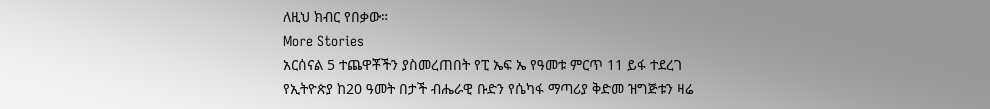ለዚህ ክብር የበቃው።
More Stories
አርሰናል 5 ተጨዋቾችን ያስመረጠበት የፒ ኤፍ ኤ የዓመቱ ምርጥ 11 ይፋ ተደረገ
የኢትዮጵያ ከ20 ዓመት በታች ብሔራዊ ቡድን የሴካፋ ማጣሪያ ቅድመ ዝግጅቱን ዛሬ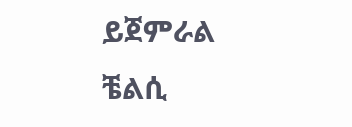ይጀምራል
ቼልሲ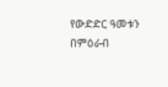የውድድር ዓመቱን በምዕራብ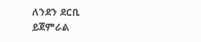ለንደን ደርቢ ይጀምራል